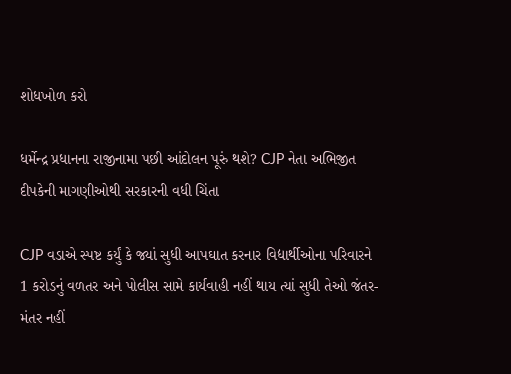શોધખોળ કરો

ધર્મેન્દ્ર પ્રધાનના રાજીનામા પછી આંદોલન પૂરું થશે? CJP નેતા અભિજીત દીપકેની માગણીઓથી સરકારની વધી ચિંતા

CJP વડાએ સ્પષ્ટ કર્યું કે જ્યાં સુધી આપઘાત કરનાર વિદ્યાર્થીઓના પરિવારને 1 કરોડનું વળતર અને પોલીસ સામે કાર્યવાહી નહીં થાય ત્યાં સુધી તેઓ જંતર-મંતર નહીં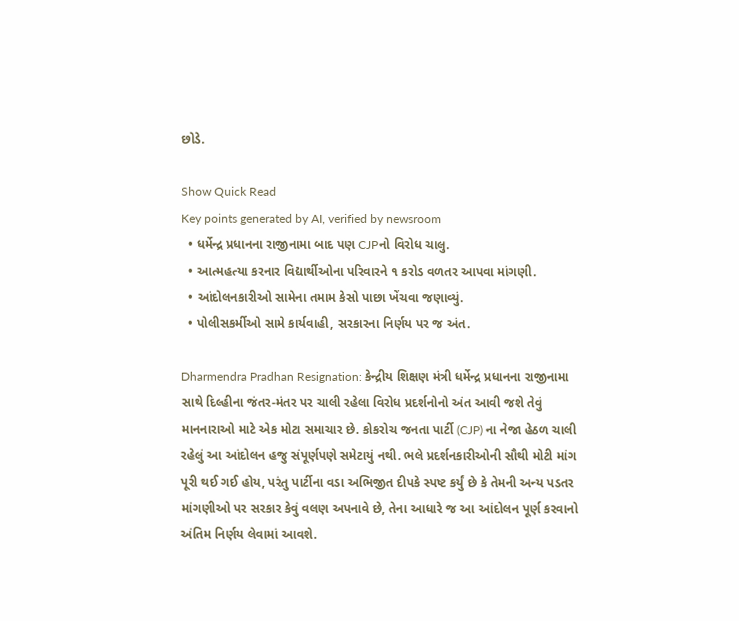છોડે.

Show Quick Read
Key points generated by AI, verified by newsroom
  • ધર્મેન્દ્ર પ્રધાનના રાજીનામા બાદ પણ CJPનો વિરોધ ચાલુ.
  • આત્મહત્યા કરનાર વિદ્યાર્થીઓના પરિવારને ૧ કરોડ વળતર આપવા માંગણી.
  • આંદોલનકારીઓ સામેના તમામ કેસો પાછા ખેંચવા જણાવ્યું.
  • પોલીસકર્મીઓ સામે કાર્યવાહી, સરકારના નિર્ણય પર જ અંત.

Dharmendra Pradhan Resignation: કેન્દ્રીય શિક્ષણ મંત્રી ધર્મેન્દ્ર પ્રધાનના રાજીનામા સાથે દિલ્હીના જંતર-મંતર પર ચાલી રહેલા વિરોધ પ્રદર્શનોનો અંત આવી જશે તેવું માનનારાઓ માટે એક મોટા સમાચાર છે. કોકરોચ જનતા પાર્ટી (CJP) ના નેજા હેઠળ ચાલી રહેલું આ આંદોલન હજુ સંપૂર્ણપણે સમેટાયું નથી. ભલે પ્રદર્શનકારીઓની સૌથી મોટી માંગ પૂરી થઈ ગઈ હોય, પરંતુ પાર્ટીના વડા અભિજીત દીપકે સ્પષ્ટ કર્યું છે કે તેમની અન્ય પડતર માંગણીઓ પર સરકાર કેવું વલણ અપનાવે છે, તેના આધારે જ આ આંદોલન પૂર્ણ કરવાનો અંતિમ નિર્ણય લેવામાં આવશે.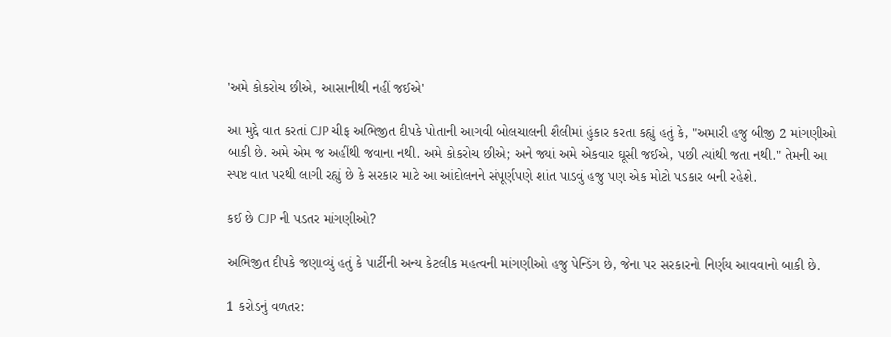'અમે કોકરોચ છીએ, આસાનીથી નહીં જઈએ'

આ મુદ્દે વાત કરતાં CJP ચીફ અભિજીત દીપકે પોતાની આગવી બોલચાલની શૈલીમાં હુંકાર કરતા કહ્યું હતું કે, "અમારી હજુ બીજી 2 માંગણીઓ બાકી છે. અમે એમ જ અહીંથી જવાના નથી. અમે કોકરોચ છીએ; અને જ્યાં અમે એકવાર ઘૂસી જઈએ, પછી ત્યાંથી જતા નથી." તેમની આ સ્પષ્ટ વાત પરથી લાગી રહ્યું છે કે સરકાર માટે આ આંદોલનને સંપૂર્ણપણે શાંત પાડવું હજુ પણ એક મોટો પડકાર બની રહેશે.

કઈ છે CJP ની પડતર માંગણીઓ?

અભિજીત દીપકે જણાવ્યું હતું કે પાર્ટીની અન્ય કેટલીક મહત્વની માંગણીઓ હજુ પેન્ડિંગ છે, જેના પર સરકારનો નિર્ણય આવવાનો બાકી છે.

1 કરોડનું વળતર: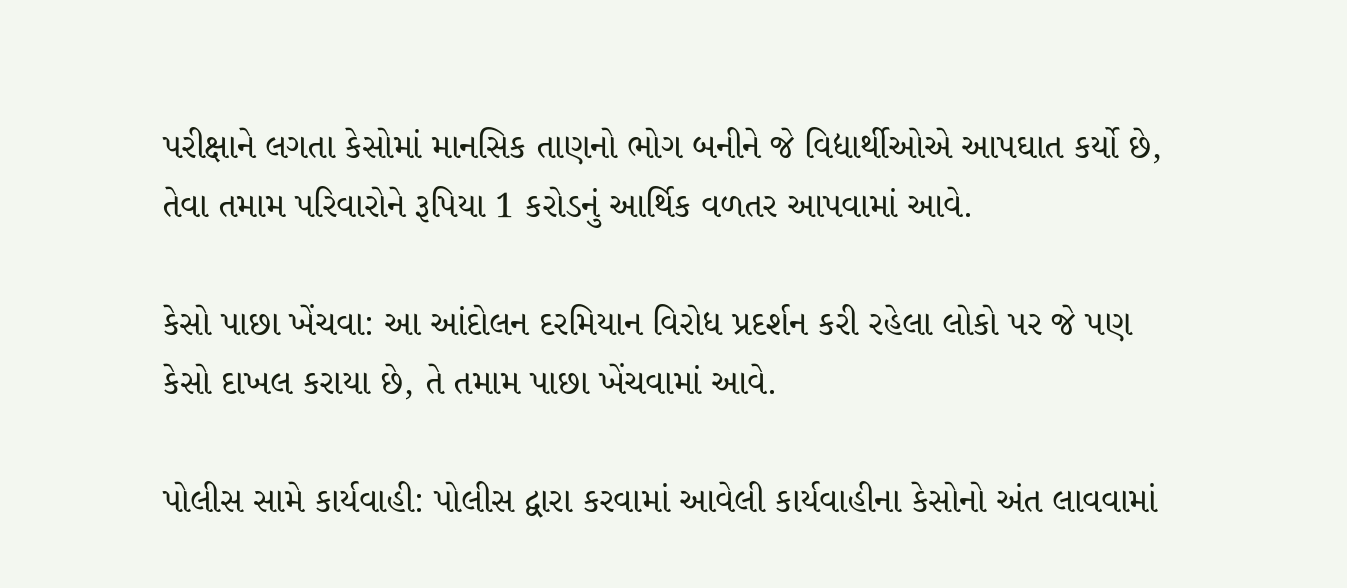પરીક્ષાને લગતા કેસોમાં માનસિક તાણનો ભોગ બનીને જે વિદ્યાર્થીઓએ આપઘાત કર્યો છે, તેવા તમામ પરિવારોને રૂપિયા 1 કરોડનું આર્થિક વળતર આપવામાં આવે.

કેસો પાછા ખેંચવા: આ આંદોલન દરમિયાન વિરોધ પ્રદર્શન કરી રહેલા લોકો પર જે પણ કેસો દાખલ કરાયા છે, તે તમામ પાછા ખેંચવામાં આવે.

પોલીસ સામે કાર્યવાહી: પોલીસ દ્વારા કરવામાં આવેલી કાર્યવાહીના કેસોનો અંત લાવવામાં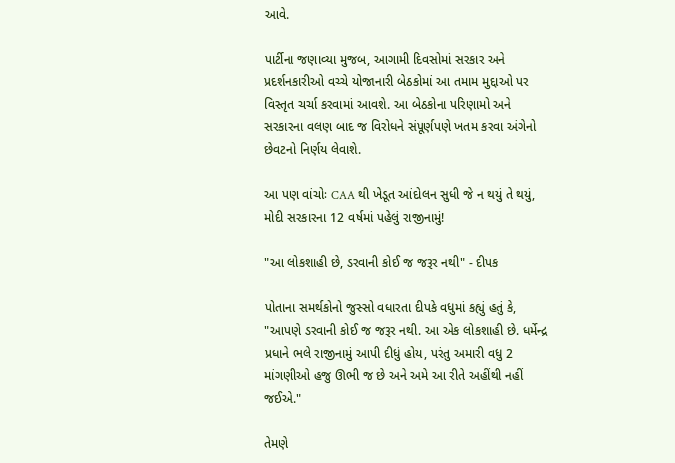આવે.

પાર્ટીના જણાવ્યા મુજબ, આગામી દિવસોમાં સરકાર અને પ્રદર્શનકારીઓ વચ્ચે યોજાનારી બેઠકોમાં આ તમામ મુદ્દાઓ પર વિસ્તૃત ચર્ચા કરવામાં આવશે. આ બેઠકોના પરિણામો અને સરકારના વલણ બાદ જ વિરોધને સંપૂર્ણપણે ખતમ કરવા અંગેનો છેવટનો નિર્ણય લેવાશે.

આ પણ વાંચોઃ CAA થી ખેડૂત આંદોલન સુધી જે ન થયું તે થયું, મોદી સરકારના 12 વર્ષમાં પહેલું રાજીનામું!

"આ લોકશાહી છે, ડરવાની કોઈ જ જરૂર નથી" - દીપક

પોતાના સમર્થકોનો જુસ્સો વધારતા દીપકે વધુમાં કહ્યું હતું કે, "આપણે ડરવાની કોઈ જ જરૂર નથી. આ એક લોકશાહી છે. ધર્મેન્દ્ર પ્રધાને ભલે રાજીનામું આપી દીધું હોય, પરંતુ અમારી વધુ 2 માંગણીઓ હજુ ઊભી જ છે અને અમે આ રીતે અહીંથી નહીં જઈએ."

તેમણે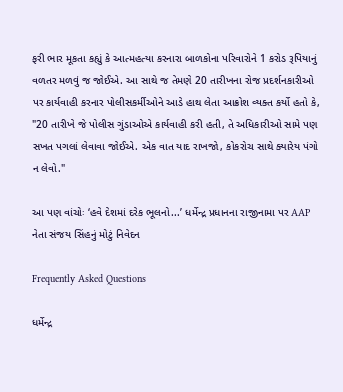ફરી ભાર મૂકતા કહ્યું કે આત્મહત્યા કરનારા બાળકોના પરિવારોને 1 કરોડ રૂપિયાનું વળતર મળવું જ જોઈએ. આ સાથે જ તેમણે 20 તારીખના રોજ પ્રદર્શનકારીઓ પર કાર્યવાહી કરનાર પોલીસકર્મીઓને આડે હાથ લેતા આક્રોશ વ્યક્ત કર્યો હતો કે, "20 તારીખે જે પોલીસ ગુંડાઓએ કાર્યવાહી કરી હતી, તે અધિકારીઓ સામે પણ સખત પગલાં લેવાવા જોઈએ. એક વાત યાદ રાખજો, કોકરોચ સાથે ક્યારેય પંગો ન લેવો."

આ પણ વાંચોઃ ‘હવે દેશમાં દરેક ભૂલનો...’ ધર્મેન્દ્ર પ્રધાનના રાજીનામા પર AAP નેતા સંજય સિંહનું મોટું નિવેદન

Frequently Asked Questions

ધર્મેન્દ્ર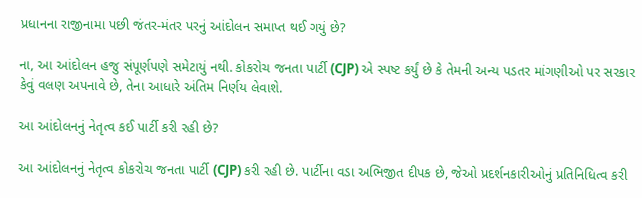પ્રધાનના રાજીનામા પછી જંતર-મંતર પરનું આંદોલન સમાપ્ત થઈ ગયું છે?

ના, આ આંદોલન હજુ સંપૂર્ણપણે સમેટાયું નથી. કોકરોચ જનતા પાર્ટી (CJP) એ સ્પષ્ટ કર્યું છે કે તેમની અન્ય પડતર માંગણીઓ પર સરકાર કેવું વલણ અપનાવે છે, તેના આધારે અંતિમ નિર્ણય લેવાશે.

આ આંદોલનનું નેતૃત્વ કઈ પાર્ટી કરી રહી છે?

આ આંદોલનનું નેતૃત્વ કોકરોચ જનતા પાર્ટી (CJP) કરી રહી છે. પાર્ટીના વડા અભિજીત દીપક છે, જેઓ પ્રદર્શનકારીઓનું પ્રતિનિધિત્વ કરી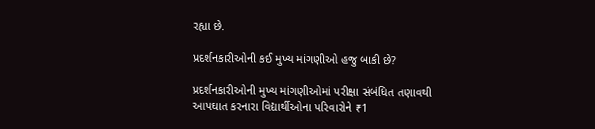રહ્યા છે.

પ્રદર્શનકારીઓની કઈ મુખ્ય માંગણીઓ હજુ બાકી છે?

પ્રદર્શનકારીઓની મુખ્ય માંગણીઓમાં પરીક્ષા સંબંધિત તણાવથી આપઘાત કરનારા વિદ્યાર્થીઓના પરિવારોને ₹1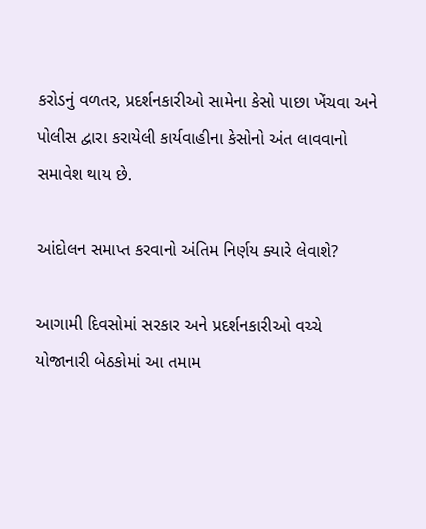કરોડનું વળતર, પ્રદર્શનકારીઓ સામેના કેસો પાછા ખેંચવા અને પોલીસ દ્વારા કરાયેલી કાર્યવાહીના કેસોનો અંત લાવવાનો સમાવેશ થાય છે.

આંદોલન સમાપ્ત કરવાનો અંતિમ નિર્ણય ક્યારે લેવાશે?

આગામી દિવસોમાં સરકાર અને પ્રદર્શનકારીઓ વચ્ચે યોજાનારી બેઠકોમાં આ તમામ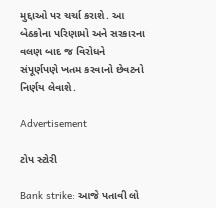મુદ્દાઓ પર ચર્ચા કરાશે. આ બેઠકોના પરિણામો અને સરકારના વલણ બાદ જ વિરોધને સંપૂર્ણપણે ખતમ કરવાનો છેવટનો નિર્ણય લેવાશે.

Advertisement

ટોપ સ્ટોરી

Bank strike: આજે પતાવી લો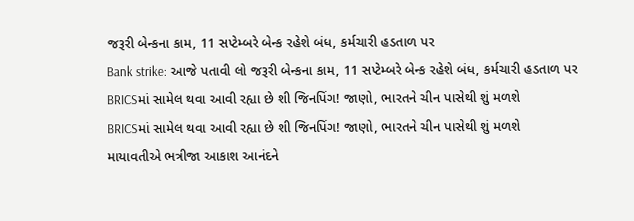જરૂરી બેન્કના કામ, 11 સપ્ટેમ્બરે બેન્ક રહેશે બંધ, કર્મચારી હડતાળ પર
Bank strike: આજે પતાવી લો જરૂરી બેન્કના કામ, 11 સપ્ટેમ્બરે બેન્ક રહેશે બંધ, કર્મચારી હડતાળ પર
BRICSમાં સામેલ થવા આવી રહ્યા છે શી જિનપિંગ! જાણો, ભારતને ચીન પાસેથી શું મળશે
BRICSમાં સામેલ થવા આવી રહ્યા છે શી જિનપિંગ! જાણો, ભારતને ચીન પાસેથી શું મળશે
માયાવતીએ ભત્રીજા આકાશ આનંદને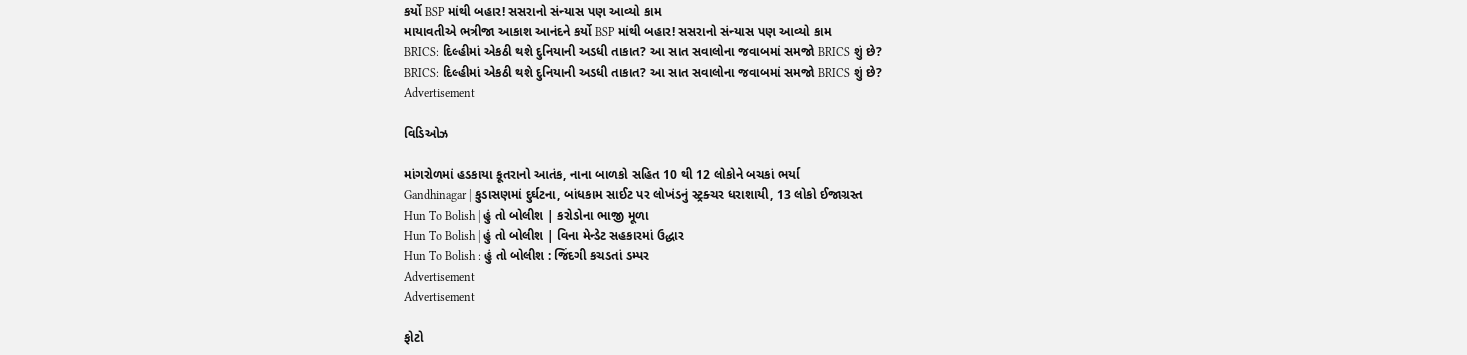કર્યો BSP માંથી બહાર! સસરાનો સંન્યાસ પણ આવ્યો કામ
માયાવતીએ ભત્રીજા આકાશ આનંદને કર્યો BSP માંથી બહાર! સસરાનો સંન્યાસ પણ આવ્યો કામ
BRICS: દિલ્હીમાં એકઠી થશે દુનિયાની અડધી તાકાત? આ સાત સવાલોના જવાબમાં સમજો BRICS શું છે?
BRICS: દિલ્હીમાં એકઠી થશે દુનિયાની અડધી તાકાત? આ સાત સવાલોના જવાબમાં સમજો BRICS શું છે?
Advertisement

વિડિઓઝ

માંગરોળમાં હડકાયા કૂતરાનો આતંક, નાના બાળકો સહિત 10 થી 12 લોકોને બચકાં ભર્યા
Gandhinagar | કુડાસણમાં દુર્ઘટના, બાંધકામ સાઈટ પર લોખંડનું સ્ટ્રક્ચર ધરાશાયી, 13 લોકો ઈજાગ્રસ્ત
Hun To Bolish | હું તો બોલીશ | કરોડોના ભાજી મૂળા
Hun To Bolish | હું તો બોલીશ | વિના મેન્ડેટ સહકારમાં ઉદ્ધાર
Hun To Bolish : હું તો બોલીશ : જિંદગી કચડતાં ડમ્પર
Advertisement
Advertisement

ફોટો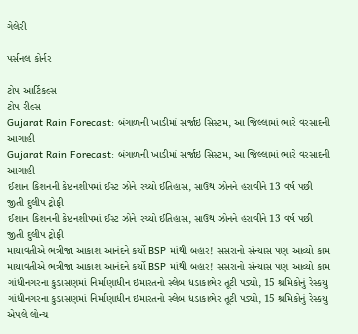ગેલેરી

પર્સનલ કોર્નર

ટોપ આર્ટિકલ્સ
ટોપ રીલ્સ
Gujarat Rain Forecast: બંગાળની ખાડીમાં સર્જાઇ સિસ્ટમ, આ જિલ્લામાં ભારે વરસાદની આગાહી
Gujarat Rain Forecast: બંગાળની ખાડીમાં સર્જાઇ સિસ્ટમ, આ જિલ્લામાં ભારે વરસાદની આગાહી
ઈશાન કિશનની કેપ્ટનશીપમાં ઈસ્ટ ઝોને રચ્યો ઈતિહાસ, સાઉથ ઝોનને હરાવીને 13 વર્ષ પછી જીતી દુલીપ ટ્રોફી
ઈશાન કિશનની કેપ્ટનશીપમાં ઈસ્ટ ઝોને રચ્યો ઈતિહાસ, સાઉથ ઝોનને હરાવીને 13 વર્ષ પછી જીતી દુલીપ ટ્રોફી
માયાવતીએ ભત્રીજા આકાશ આનંદને કર્યો BSP માંથી બહાર! સસરાનો સંન્યાસ પણ આવ્યો કામ
માયાવતીએ ભત્રીજા આકાશ આનંદને કર્યો BSP માંથી બહાર! સસરાનો સંન્યાસ પણ આવ્યો કામ
ગાંધીનગરના કુડાસણમાં નિર્માણાધીન ઇમારતનો સ્લેબ ધડાકાભેર તૂટી પડ્યો, 15 શ્રમિકોનું રેસ્કયુ
ગાંધીનગરના કુડાસણમાં નિર્માણાધીન ઇમારતનો સ્લેબ ધડાકાભેર તૂટી પડ્યો, 15 શ્રમિકોનું રેસ્કયુ
એપલે લોન્ચ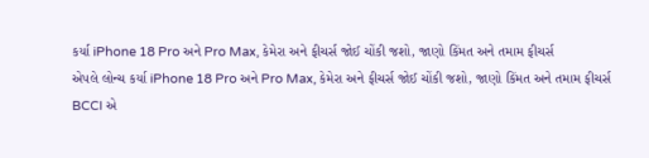કર્યા iPhone 18 Pro અને Pro Max, કેમેરા અને ફીચર્સ જોઈ ચોંકી જશો, જાણો કિંમત અને તમામ ફીચર્સ
એપલે લોન્ચ કર્યા iPhone 18 Pro અને Pro Max, કેમેરા અને ફીચર્સ જોઈ ચોંકી જશો, જાણો કિંમત અને તમામ ફીચર્સ
BCCI એ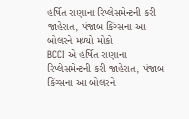હર્ષિત રાણાના રિપ્લેસમેન્ટની કરી જાહેરાત, પંજાબ કિંગ્સના આ બોલરને મળ્યો મોકો
BCCI એ હર્ષિત રાણાના રિપ્લેસમેન્ટની કરી જાહેરાત, પંજાબ કિંગ્સના આ બોલરને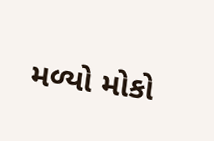મળ્યો મોકો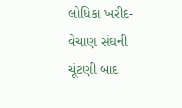લોધિકા ખરીદ-વેચાણ સંઘની ચૂંટણી બાદ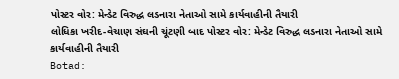પોસ્ટર વોર: મેન્ડેટ વિરુદ્ધ લડનારા નેતાઓ સામે કાર્યવાહીની તૈયારી
લોધિકા ખરીદ-વેચાણ સંઘની ચૂંટણી બાદ પોસ્ટર વોર: મેન્ડેટ વિરુદ્ધ લડનારા નેતાઓ સામે કાર્યવાહીની તૈયારી
Botad: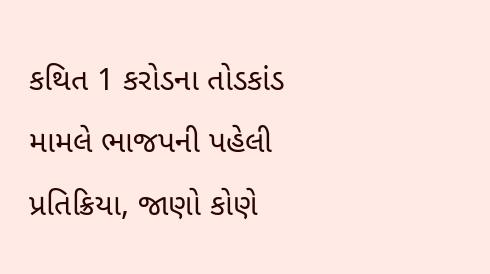કથિત 1 કરોડના તોડકાંડ મામલે ભાજપની પહેલી પ્રતિક્રિયા, જાણો કોણે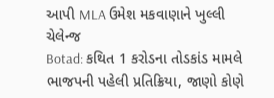આપી MLA ઉમેશ મકવાણાને ખુલ્લી ચેલેન્જ
Botad: કથિત 1 કરોડના તોડકાંડ મામલે ભાજપની પહેલી પ્રતિક્રિયા, જાણો કોણે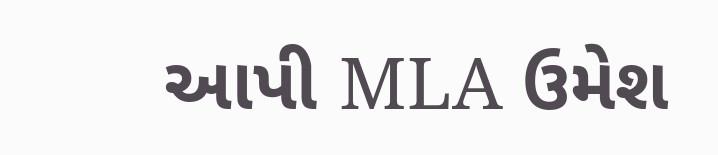આપી MLA ઉમેશ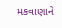મકવાણાને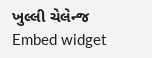ખુલ્લી ચેલેન્જ
Embed widget